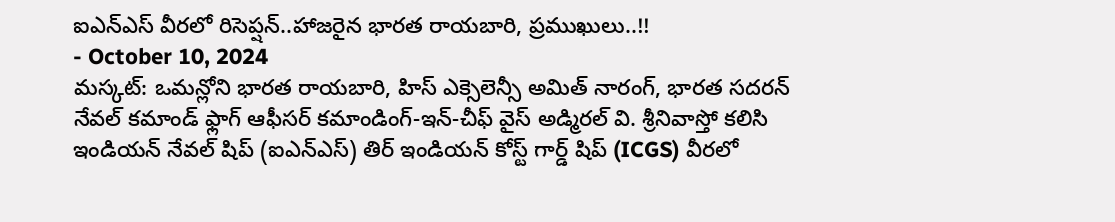ఐఎన్ఎస్ వీరలో రిసెప్షన్..హాజరైన భారత రాయబారి, ప్రముఖులు..!!
- October 10, 2024
మస్కట్: ఒమన్లోని భారత రాయబారి, హిస్ ఎక్సెలెన్సీ అమిత్ నారంగ్, భారత సదరన్ నేవల్ కమాండ్ ఫ్లాగ్ ఆఫీసర్ కమాండింగ్-ఇన్-చీఫ్ వైస్ అడ్మిరల్ వి. శ్రీనివాస్తో కలిసి ఇండియన్ నేవల్ షిప్ (ఐఎన్ఎస్) తిర్ ఇండియన్ కోస్ట్ గార్డ్ షిప్ (ICGS) వీరలో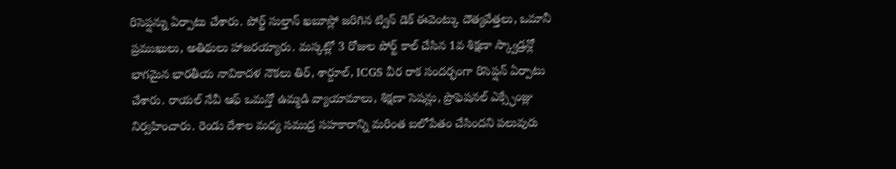రిసెప్షన్ను ఏర్పాటు చేశారు. పోర్ట్ సుల్తాన్ ఖబూస్లో జరిగిన ట్విన్ డెక్ ఈవెంట్కు దౌత్యవేత్తలు, ఒమానీ ప్రముఖులు, అతిథులు హాజరయ్యారు. మస్కట్లో 3 రోజుల పోర్ట్ కాల్ చేసిన 1వ శిక్షణా స్క్వాడ్రన్లో భాగమైన భారతీయ నావికాదళ నౌకలు తిర్, శార్దూల్, ICGS వీర రాక సందర్భంగా రిసెప్షన్ ఏర్పాటు చేశారు. రాయల్ నేవీ ఆఫ్ ఒమన్తో ఉమ్మడి వ్యాయామాలు, శిక్షణా సెషన్లు, ప్రొఫెషనల్ ఎక్స్ఛేంజ్లు నిర్వహించారు. రెండు దేశాల మధ్య సముద్ర సహకారాన్ని మరింత బలోపేతం చేసిందని పలువురు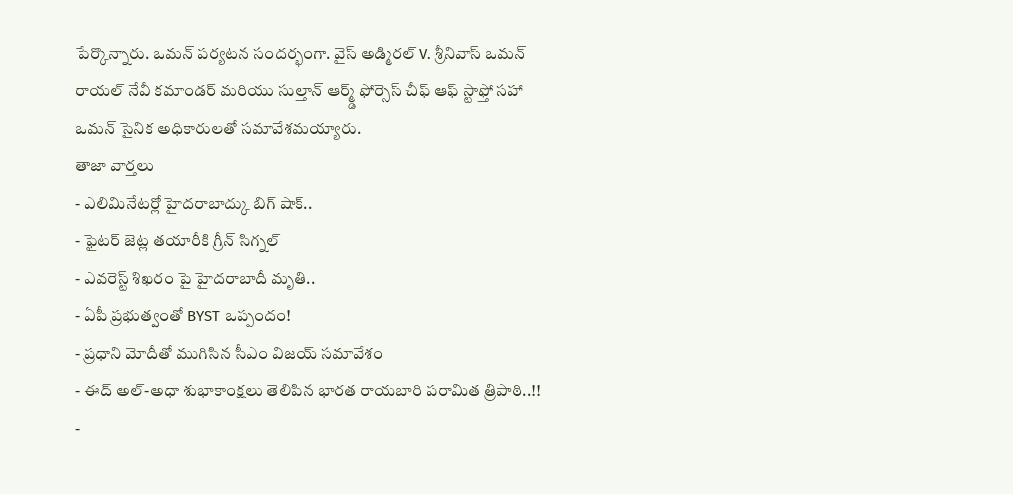పేర్కొన్నారు. ఒమన్ పర్యటన సందర్భంగా. వైస్ అడ్మిరల్ V. శ్రీనివాస్ ఒమన్ రాయల్ నేవీ కమాండర్ మరియు సుల్తాన్ ఆర్మ్డ్ ఫోర్సెస్ చీఫ్ ఆఫ్ స్టాఫ్తో సహా ఒమన్ సైనిక అధికారులతో సమావేశమయ్యారు.
తాజా వార్తలు
- ఎలిమినేటర్లో హైదరాబాద్కు బిగ్ షాక్..
- ఫైటర్ జెట్ల తయారీకి గ్రీన్ సిగ్నల్
- ఎవరెస్ట్ శిఖరం పై హైదరాబాదీ మృతి..
- ఏపీ ప్రభుత్వంతో BYST ఒప్పందం!
- ప్రధాని మోదీతో ముగిసిన సీఎం విజయ్ సమావేశం
- ఈద్ అల్-అధా శుభాకాంక్షలు తెలిపిన భారత రాయబారి పరామిత త్రిపాఠి..!!
-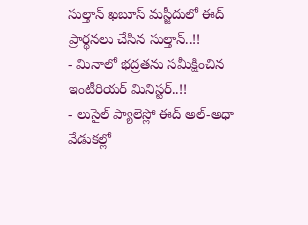సుల్తాన్ ఖబూస్ మస్జీదులో ఈద్ ప్రార్థనలు చేసిన సుల్తాన్..!!
- మినాలో భద్రతను సమీక్షించిన ఇంటీరియర్ మినిస్టర్..!!
- లుసైల్ ప్యాలెస్లో ఈద్ అల్-అధా వేడుకల్లో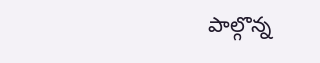పాల్గొన్న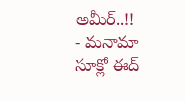అమీర్..!!
- మనామా సూక్లో ఈద్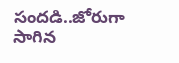సందడి..జోరుగా సాగిన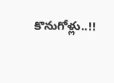కొనుగోళ్లు..!!